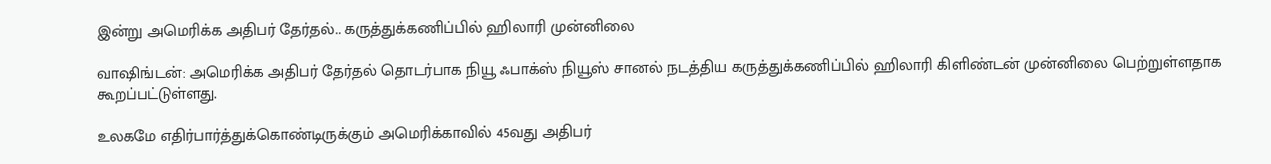இன்று அமெரிக்க அதிபர் தேர்தல்.. கருத்துக்கணிப்பில் ஹிலாரி முன்னிலை

வாஷிங்டன்: அமெரிக்க அதிபர் தேர்தல் தொடர்பாக நியூ ஃபாக்ஸ் நியூஸ் சானல் நடத்திய கருத்துக்கணிப்பில் ஹிலாரி கிளிண்டன் முன்னிலை பெற்றுள்ளதாக கூறப்பட்டுள்ளது.

உலகமே எதிர்பார்த்துக்கொண்டிருக்கும் அமெரிக்காவில் 45வது அதிபர்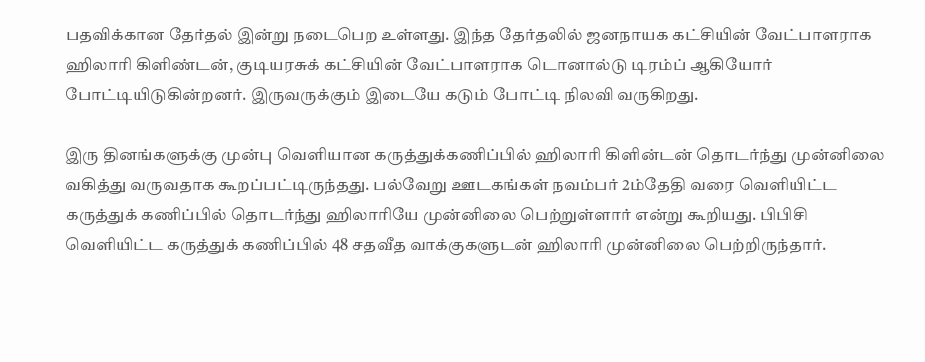பதவிக்கான தேர்தல் இன்று நடைபெற உள்ளது. இந்த தேர்தலில் ஜனநாயக கட்சியின் வேட்பாளராக ஹிலாரி கிளிண்டன், குடியரசுக் கட்சியின் வேட்பாளராக டொனால்டு டிரம்ப் ஆகியோர் போட்டியிடுகின்றனர். இருவருக்கும் இடையே கடும் போட்டி நிலவி வருகிறது.

இரு தினங்களுக்கு முன்பு வெளியான கருத்துக்கணிப்பில் ஹிலாரி கிளின்டன் தொடர்ந்து முன்னிலை வகித்து வருவதாக கூறப்பட்டிருந்தது. பல்வேறு ஊடகங்கள் நவம்பர் 2ம்தேதி வரை வெளியிட்ட கருத்துக் கணிப்பில் தொடர்ந்து ஹிலாரியே முன்னிலை பெற்றுள்ளார் என்று கூறியது. பிபிசி வெளியிட்ட கருத்துக் கணிப்பில் 48 சதவீத வாக்குகளுடன் ஹிலாரி முன்னிலை பெற்றிருந்தார்.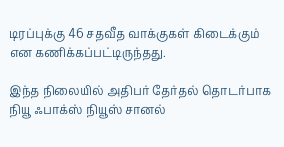டிரப்புக்கு 46 சதவீத வாக்குகள் கிடைக்கும் என கணிக்கப்பட்டிருந்தது.

இந்த நிலையில் அதிபர் தேர்தல் தொடர்பாக நியூ ஃபாக்ஸ் நியூஸ் சானல்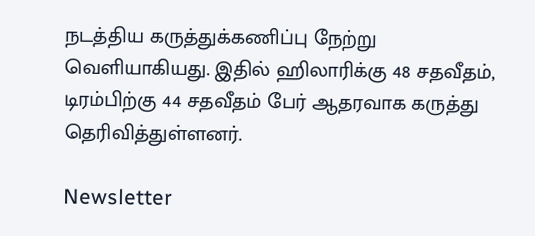நடத்திய கருத்துக்கணிப்பு நேற்று வெளியாகியது. இதில் ஹிலாரிக்கு 48 சதவீதம், டிரம்பிற்கு 44 சதவீதம் பேர் ஆதரவாக கருத்து தெரிவித்துள்ளனர்.

Newsletter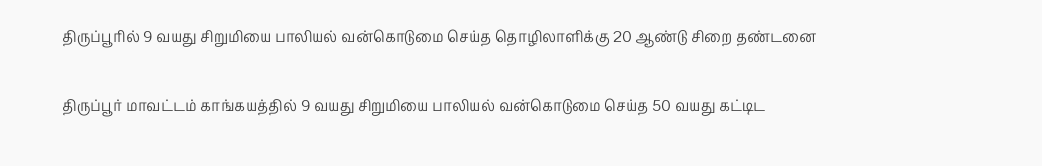திருப்பூரில் 9 வயது சிறுமியை பாலியல் வன்கொடுமை செய்த தொழிலாளிக்கு 20 ஆண்டு சிறை தண்டனை

திருப்பூர் மாவட்டம் காங்கயத்தில் 9 வயது சிறுமியை பாலியல் வன்கொடுமை செய்த 50 வயது கட்டிட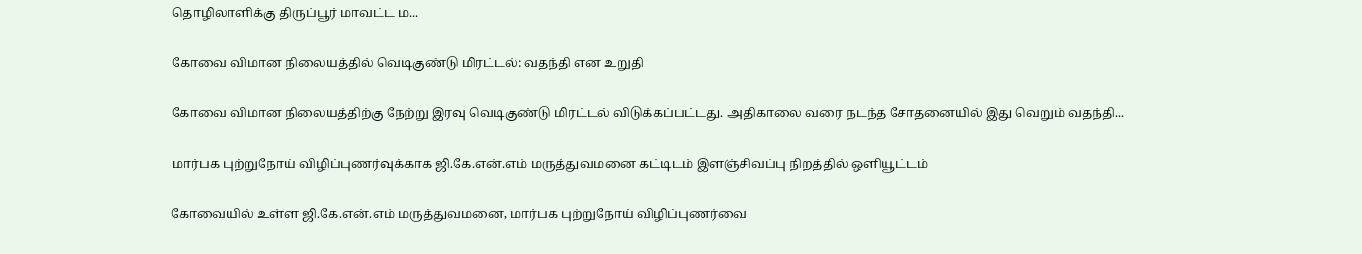தொழிலாளிக்கு திருப்பூர் மாவட்ட ம...

கோவை விமான நிலையத்தில் வெடிகுண்டு மிரட்டல்: வதந்தி என உறுதி

கோவை விமான நிலையத்திற்கு நேற்று இரவு வெடிகுண்டு மிரட்டல் விடுக்கப்பட்டது. அதிகாலை வரை நடந்த சோதனையில் இது வெறும் வதந்தி...

மார்பக புற்றுநோய் விழிப்புணர்வுக்காக ஜி.கே.என்.எம் மருத்துவமனை கட்டிடம் இளஞ்சிவப்பு நிறத்தில் ஒளியூட்டம்

கோவையில் உள்ள ஜி.கே.என்.எம் மருத்துவமனை, மார்பக புற்றுநோய் விழிப்புணர்வை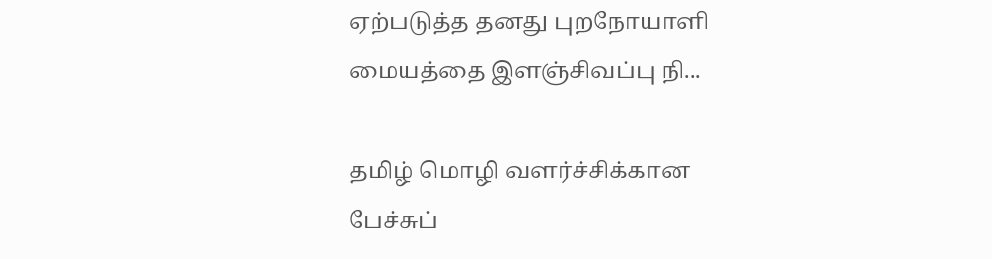ஏற்படுத்த தனது புறநோயாளி மையத்தை இளஞ்சிவப்பு நி...

தமிழ் மொழி வளர்ச்சிக்கான பேச்சுப்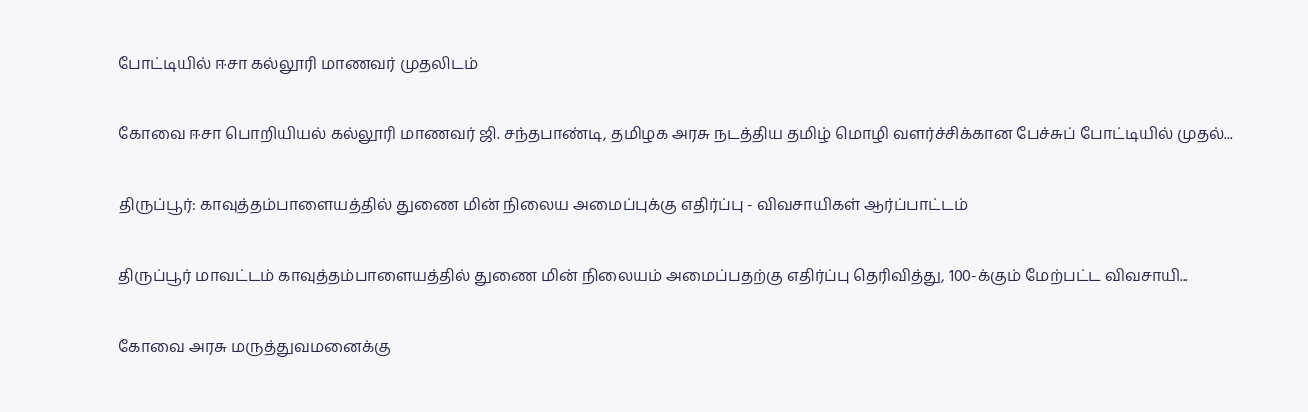போட்டியில் ஈசா கல்லூரி மாணவர் முதலிடம்

கோவை ஈசா பொறியியல் கல்லூரி மாணவர் ஜி. சந்தபாண்டி, தமிழக அரசு நடத்திய தமிழ் மொழி வளர்ச்சிக்கான பேச்சுப் போட்டியில் முதல்...

திருப்பூர்: காவுத்தம்பாளையத்தில் துணை மின் நிலைய அமைப்புக்கு எதிர்ப்பு - விவசாயிகள் ஆர்ப்பாட்டம்

திருப்பூர் மாவட்டம் காவுத்தம்பாளையத்தில் துணை மின் நிலையம் அமைப்பதற்கு எதிர்ப்பு தெரிவித்து, 100-க்கும் மேற்பட்ட விவசாயி...

கோவை அரசு மருத்துவமனைக்கு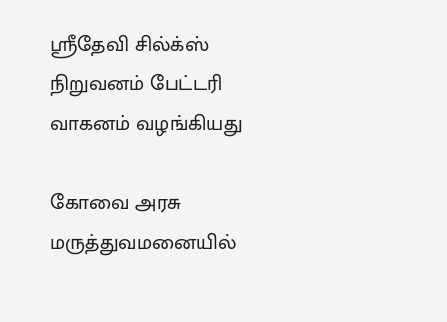ஸ்ரீதேவி சில்க்ஸ் நிறுவனம் பேட்டரி வாகனம் வழங்கியது

கோவை அரசு மருத்துவமனையில்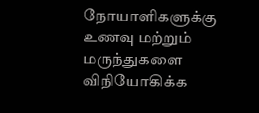நோயாளிகளுக்கு உணவு மற்றும் மருந்துகளை விநியோகிக்க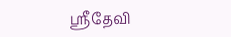ஸ்ரீதேவி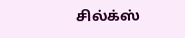சில்க்ஸ்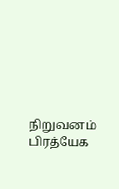நிறுவனம் பிரத்யேக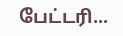பேட்டரி...